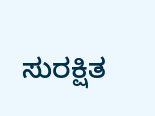ಸುರಕ್ಷಿತ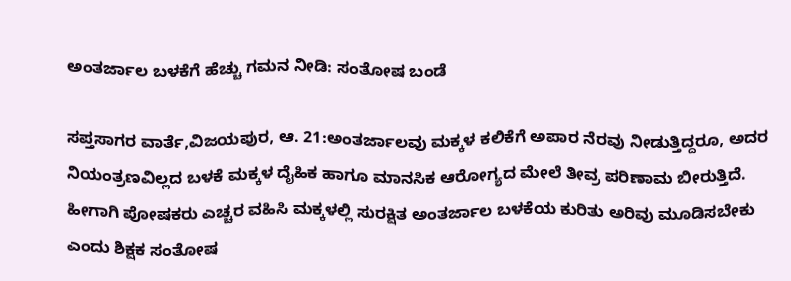ಅಂತರ್ಜಾಲ ಬಳಕೆಗೆ ಹೆಚ್ಚು ಗಮನ ನೀಡಿ: ಸಂತೋಷ ಬಂಡೆ

ಸಪ್ತಸಾಗರ ವಾರ್ತೆ,ವಿಜಯಪುರ, ಆ. 21:ಅಂತರ್ಜಾಲವು ಮಕ್ಕಳ ಕಲಿಕೆಗೆ ಅಪಾರ ನೆರವು ನೀಡುತ್ತಿದ್ದರೂ, ಅದರ ನಿಯಂತ್ರಣವಿಲ್ಲದ ಬಳಕೆ ಮಕ್ಕಳ ದೈಹಿಕ ಹಾಗೂ ಮಾನಸಿಕ ಆರೋಗ್ಯದ ಮೇಲೆ ತೀವ್ರ ಪರಿಣಾಮ ಬೀರುತ್ತಿದೆ. ಹೀಗಾಗಿ ಪೋಷಕರು ಎಚ್ಚರ ವಹಿಸಿ ಮಕ್ಕಳಲ್ಲಿ ಸುರಕ್ಷಿತ ಅಂತರ್ಜಾಲ ಬಳಕೆಯ ಕುರಿತು ಅರಿವು ಮೂಡಿಸಬೇಕು ಎಂದು ಶಿಕ್ಷಕ ಸಂತೋಷ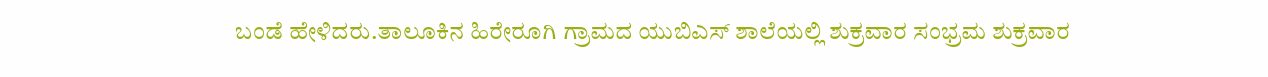ಬಂಡೆ ಹೇಳಿದರು.ತಾಲೂಕಿನ ಹಿರೇರೂಗಿ ಗ್ರಾಮದ ಯುಬಿಎಸ್ ಶಾಲೆಯಲ್ಲಿ ಶುಕ್ರವಾರ ಸಂಭ್ರಮ ಶುಕ್ರವಾರ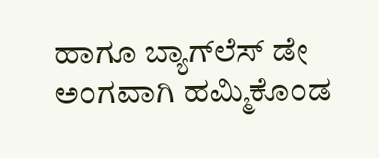ಹಾಗೂ ಬ್ಯಾಗ್‌ಲೆಸ್‌ ಡೇ ಅಂಗವಾಗಿ ಹಮ್ಮಿಕೊಂಡ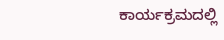ಕಾರ್ಯಕ್ರಮದಲ್ಲಿ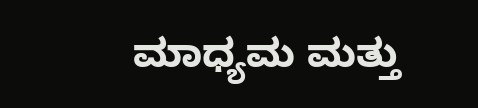ಮಾಧ್ಯಮ ಮತ್ತು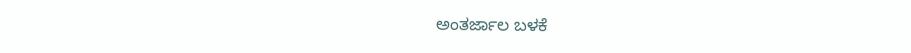ಅಂತರ್ಜಾಲ ಬಳಕೆ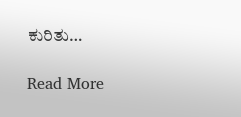ಕುರಿತು…

Read More